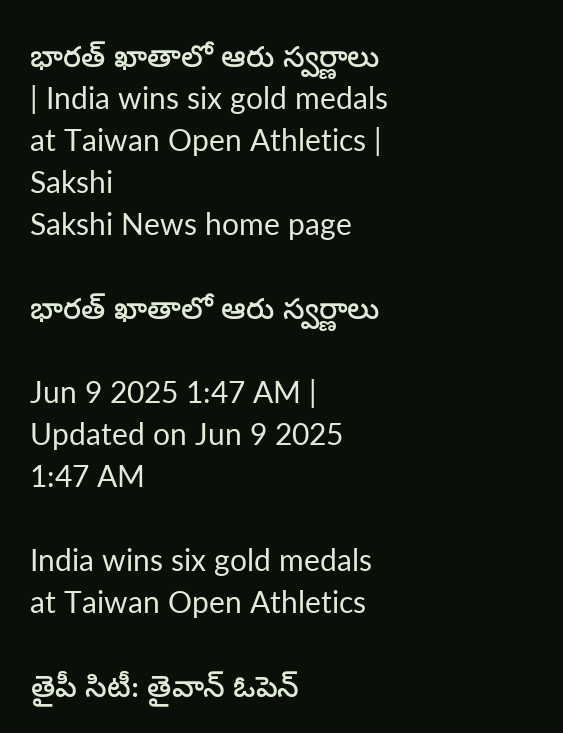భారత్‌ ఖాతాలో ఆరు స్వర్ణాలు | India wins six gold medals at Taiwan Open Athletics | Sakshi
Sakshi News home page

భారత్‌ ఖాతాలో ఆరు స్వర్ణాలు

Jun 9 2025 1:47 AM | Updated on Jun 9 2025 1:47 AM

India wins six gold medals at Taiwan Open Athletics

తైపీ సిటీ: తైవాన్‌ ఓపెన్‌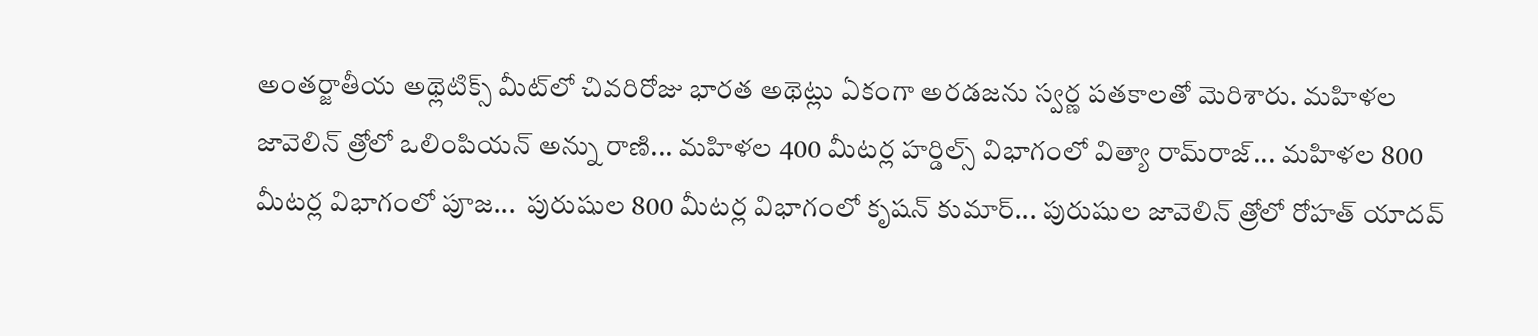అంతర్జాతీయ అథ్లెటిక్స్‌ మీట్‌లో చివరిరోజు భారత అథెట్లు ఏకంగా అరడజను స్వర్ణ పతకాలతో మెరిశారు. మహిళల జావెలిన్‌ త్రోలో ఒలింపియన్‌ అన్ను రాణి... మహిళల 400 మీటర్ల హర్డిల్స్‌ విభాగంలో విత్యా రామ్‌రాజ్‌... మహిళల 800 మీటర్ల విభాగంలో పూజ...  పురుషుల 800 మీటర్ల విభాగంలో కృషన్‌ కుమార్‌... పురుషుల జావెలిన్‌ త్రోలో రోహత్‌ యాదవ్‌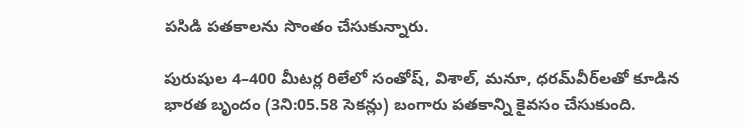పసిడి పతకాలను సొంతం చేసుకున్నారు.

పురుషుల 4–400 మీటర్ల రిలేలో సంతోష్, విశాల్, మనూ, ధరమ్‌వీర్‌లతో కూడిన భారత బృందం (3ని:05.58 సెకన్లు) బంగారు పతకాన్ని కైవసం చేసుకుంది.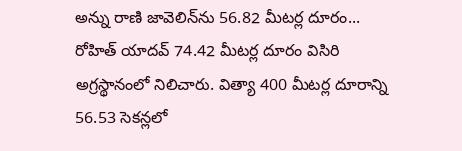అన్ను రాణి జావెలిన్‌ను 56.82 మీటర్ల దూరం... రోహిత్‌ యాదవ్‌ 74.42 మీటర్ల దూరం విసిరి అగ్రస్థానంలో నిలిచారు. విత్యా 400 మీటర్ల దూరాన్ని 56.53 సెకన్లలో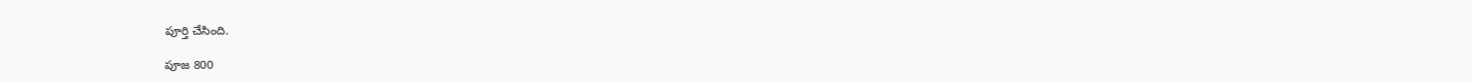పూర్తి చేసింది.

పూజ 800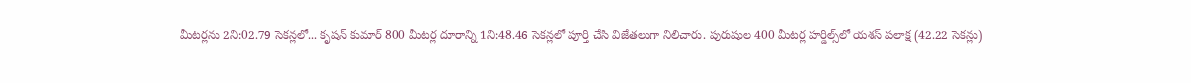మీటర్లను 2ని:02.79 సెకన్లలో... కృషన్‌ కుమార్‌ 800 మీటర్ల దూరాన్ని 1ని:48.46 సెకన్లలో పూర్తి చేసి విజేతలుగా నిలిచారు. పురుషుల 400 మీటర్ల హర్డిల్స్‌లో యశస్‌ పలాక్ష (42.22 సెకన్లు)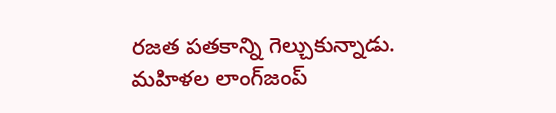రజత పతకాన్ని గెల్చుకున్నాడు. మహిళల లాంగ్‌జంప్‌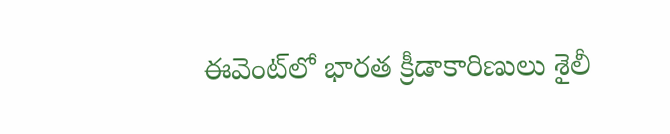ఈవెంట్‌లో భారత క్రీడాకారిణులు శైలీ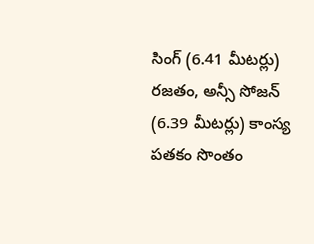సింగ్‌ (6.41 మీటర్లు) రజతం, అన్సీ సోజన్‌ (6.39 మీటర్లు) కాంస్య పతకం సొంతం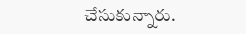చేసుకున్నారు.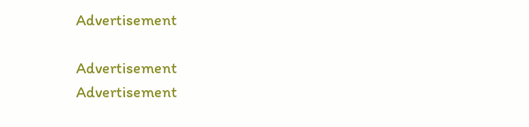Advertisement

Advertisement
Advertisement